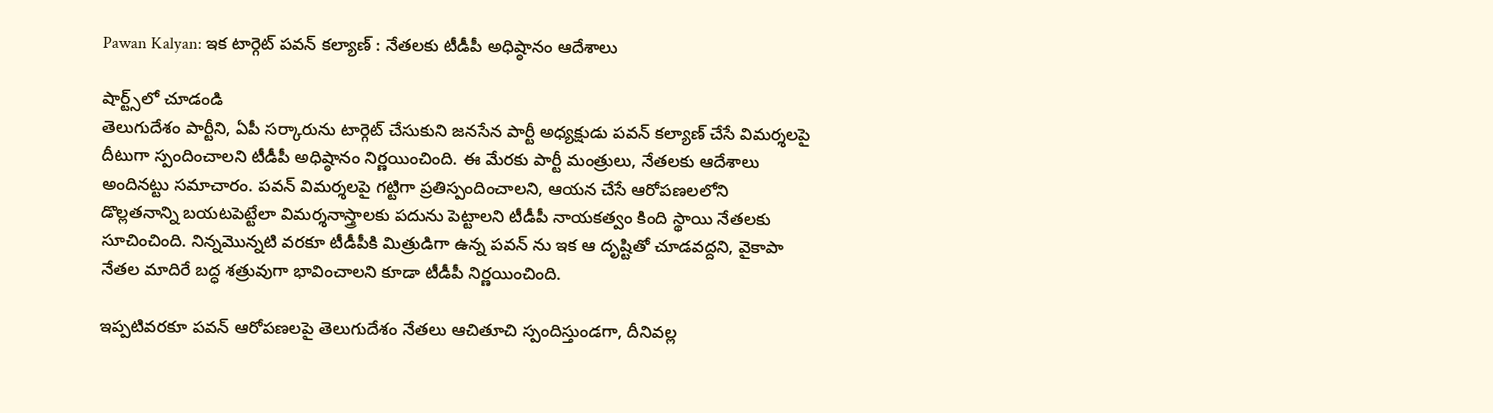Pawan Kalyan: ఇక టార్గెట్ పవన్ కల్యాణ్ : నేతలకు టీడీపీ అధిష్ఠానం ఆదేశాలు

షార్ట్స్‌లో చూడండి
తెలుగుదేశం పార్టీని, ఏపీ సర్కారును టార్గెట్ చేసుకుని జనసేన పార్టీ అధ్యక్షుడు పవన్ కల్యాణ్ చేసే విమర్శలపై దీటుగా స్పందించాలని టీడీపీ అధిష్ఠానం నిర్ణయించింది. ఈ మేరకు పార్టీ మంత్రులు, నేతలకు ఆదేశాలు అందినట్టు సమాచారం. పవన్ విమర్శలపై గట్టిగా ప్రతిస్పందించాలని, ఆయన చేసే ఆరోపణలలోని డొల్లతనాన్ని బయటపెట్టేలా విమర్శనాస్త్రాలకు పదును పెట్టాలని టీడీపీ నాయకత్వం కింది స్థాయి నేతలకు సూచించింది. నిన్నమొన్నటి వరకూ టీడీపీకి మిత్రుడిగా ఉన్న పవన్ ను ఇక ఆ దృష్టితో చూడవద్దని, వైకాపా నేతల మాదిరే బద్ధ శత్రువుగా భావించాలని కూడా టీడీపీ నిర్ణయించింది.

ఇప్పటివరకూ పవన్ ఆరోపణలపై తెలుగుదేశం నేతలు ఆచితూచి స్పందిస్తుండగా, దీనివల్ల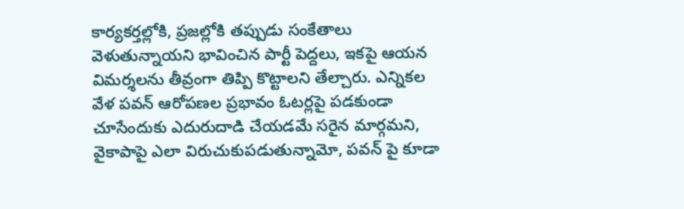కార్యకర్తల్లోకి, ప్రజల్లోకి తప్పుడు సంకేతాలు వెళుతున్నాయని భావించిన పార్టీ పెద్దలు, ఇకపై ఆయన విమర్శలను తీవ్రంగా తిప్పి కొట్టాలని తేల్చారు. ఎన్నికల వేళ పవన్ ఆరోపణల ప్రభావం ఓటర్లపై పడకుండా చూసేందుకు ఎదురుదాడి చేయడమే సరైన మార్గమని, వైకాపాపై ఎలా విరుచుకుపడుతున్నామో, పవన్ పై కూడా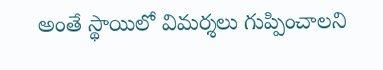అంతే స్థాయిలో విమర్శలు గుప్పించాలని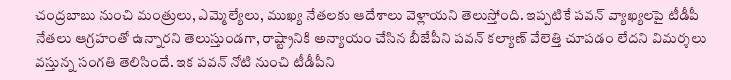చంద్రబాబు నుంచి మంత్రులు, ఎమ్మెల్యేలు, ముఖ్య నేతలకు ఆదేశాలు వెళ్లాయని తెలుస్తోంది. ఇప్పటికే పవన్ వ్యాఖ్యలపై టీడీపీ నేతలు ఆగ్రహంతో ఉన్నారని తెలుస్తుండగా, రాష్ట్రానికి అన్యాయం చేసిన బీజేపీని పవన్ కల్యాణ్ వేలెత్తి చూపడం లేదని విమర్శలు వస్తున్న సంగతి తెలిసిందే. ఇక పవన్ నోటి నుంచి టీడీపీని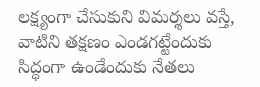లక్ష్యంగా చేసుకుని విమర్శలు వస్తే, వాటిని తక్షణం ఎండగట్టేందుకు సిద్ధంగా ఉండేందుకు నేతలు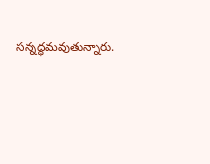సన్నద్ధమవుతున్నారు.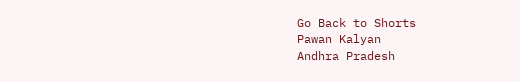Go Back to Shorts
Pawan Kalyan
Andhra Pradesh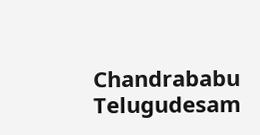Chandrababu
Telugudesam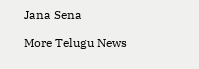Jana Sena

More Telugu News